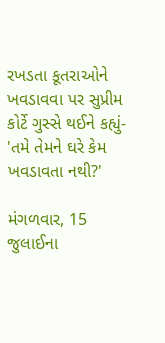રખડતા કૂતરાઓને ખવડાવવા પર સુપ્રીમ કોર્ટે ગુસ્સે થઈને કહ્યું- 'તમે તેમને ઘરે કેમ ખવડાવતા નથી?'

મંગળવાર, 15 જુલાઈના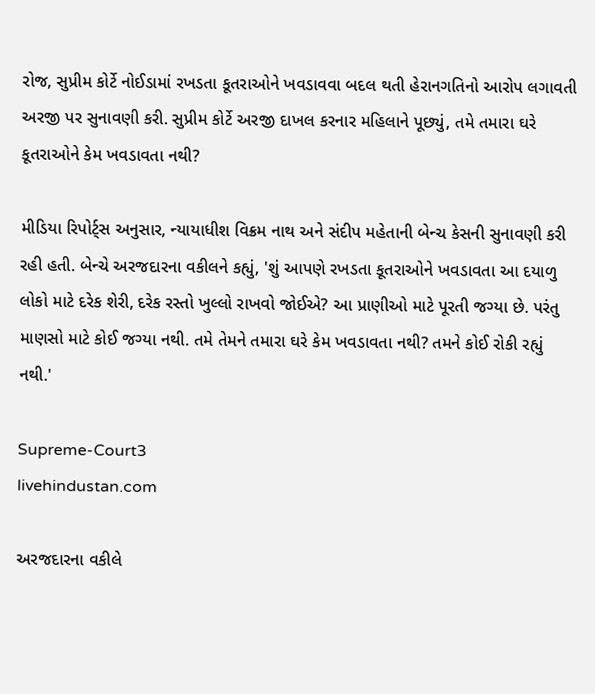રોજ, સુપ્રીમ કોર્ટે નોઈડામાં રખડતા કૂતરાઓને ખવડાવવા બદલ થતી હેરાનગતિનો આરોપ લગાવતી અરજી પર સુનાવણી કરી. સુપ્રીમ કોર્ટે અરજી દાખલ કરનાર મહિલાને પૂછ્યું, તમે તમારા ઘરે કૂતરાઓને કેમ ખવડાવતા નથી?

મીડિયા રિપોર્ટ્સ અનુસાર, ન્યાયાધીશ વિક્રમ નાથ અને સંદીપ મહેતાની બેન્ચ કેસની સુનાવણી કરી રહી હતી. બેન્ચે અરજદારના વકીલને કહ્યું, 'શું આપણે રખડતા કૂતરાઓને ખવડાવતા આ દયાળુ લોકો માટે દરેક શેરી, દરેક રસ્તો ખુલ્લો રાખવો જોઈએ? આ પ્રાણીઓ માટે પૂરતી જગ્યા છે. પરંતુ માણસો માટે કોઈ જગ્યા નથી. તમે તેમને તમારા ઘરે કેમ ખવડાવતા નથી? તમને કોઈ રોકી રહ્યું નથી.'

Supreme-Court3
livehindustan.com

અરજદારના વકીલે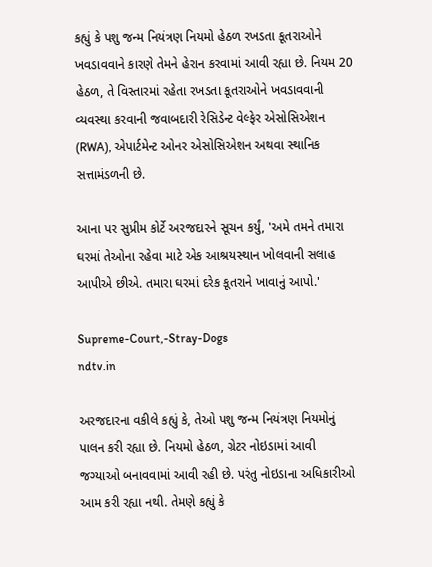કહ્યું કે પશુ જન્મ નિયંત્રણ નિયમો હેઠળ રખડતા કૂતરાઓને ખવડાવવાને કારણે તેમને હેરાન કરવામાં આવી રહ્યા છે. નિયમ 20 હેઠળ, તે વિસ્તારમાં રહેતા રખડતા કૂતરાઓને ખવડાવવાની વ્યવસ્થા કરવાની જવાબદારી રેસિડેન્ટ વેલ્ફેર એસોસિએશન (RWA), એપાર્ટમેન્ટ ઓનર એસોસિએશન અથવા સ્થાનિક સત્તામંડળની છે.

આના પર સુપ્રીમ કોર્ટે અરજદારને સૂચન કર્યું, 'અમે તમને તમારા ઘરમાં તેઓના રહેવા માટે એક આશ્રયસ્થાન ખોલવાની સલાહ આપીએ છીએ. તમારા ઘરમાં દરેક કૂતરાને ખાવાનું આપો.'

Supreme-Court,-Stray-Dogs
ndtv.in

અરજદારના વકીલે કહ્યું કે, તેઓ પશુ જન્મ નિયંત્રણ નિયમોનું પાલન કરી રહ્યા છે. નિયમો હેઠળ, ગ્રેટર નોઇડામાં આવી જગ્યાઓ બનાવવામાં આવી રહી છે. પરંતુ નોઇડાના અધિકારીઓ આમ કરી રહ્યા નથી. તેમણે કહ્યું કે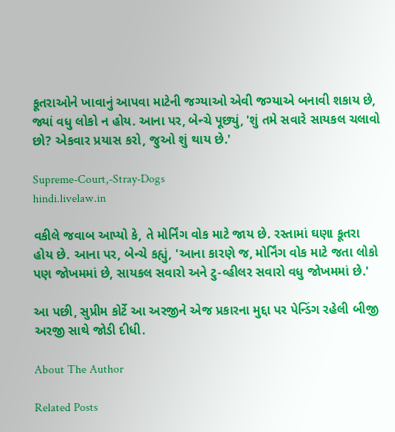કૂતરાઓને ખાવાનું આપવા માટેની જગ્યાઓ એવી જગ્યાએ બનાવી શકાય છે, જ્યાં વધુ લોકો ન હોય. આના પર, બેન્ચે પૂછ્યું, 'શું તમે સવારે સાયકલ ચલાવો છો? એકવાર પ્રયાસ કરો, જુઓ શું થાય છે.'

Supreme-Court,-Stray-Dogs
hindi.livelaw.in

વકીલે જવાબ આપ્યો કે, તે મોર્નિંગ વોક માટે જાય છે. રસ્તામાં ઘણા કૂતરા હોય છે. આના પર, બેન્ચે કહ્યું, 'આના કારણે જ, મોર્નિંગ વોક માટે જતા લોકો પણ જોખમમાં છે, સાયકલ સવારો અને ટુ-વ્હીલર સવારો વધુ જોખમમાં છે.'

આ પછી, સુપ્રીમ કોર્ટે આ અરજીને એજ પ્રકારના મુદ્દા પર પેન્ડિંગ રહેલી બીજી અરજી સાથે જોડી દીધી.

About The Author

Related Posts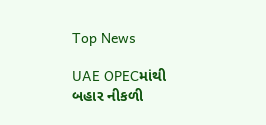Top News

UAE OPECમાંથી બહાર નીકળી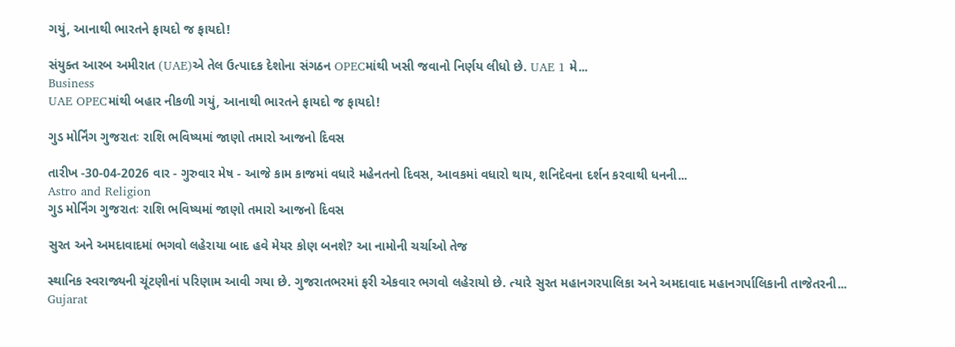ગયું, આનાથી ભારતને ફાયદો જ ફાયદો!

સંયુક્ત આરબ અમીરાત (UAE)એ તેલ ઉત્પાદક દેશોના સંગઠન OPECમાંથી ખસી જવાનો નિર્ણય લીધો છે. UAE 1 મે...
Business
UAE OPECમાંથી બહાર નીકળી ગયું, આનાથી ભારતને ફાયદો જ ફાયદો!

ગુડ મોર્નિંગ ગુજરાતઃ રાશિ ભવિષ્યમાં જાણો તમારો આજનો દિવસ

તારીખ -30-04-2026 વાર - ગુરુવાર મેષ - આજે કામ કાજમાં વધારે મહેનતનો દિવસ, આવકમાં વધારો થાય, શનિદેવના દર્શન કરવાથી ધનની...
Astro and Religion
ગુડ મોર્નિંગ ગુજરાતઃ રાશિ ભવિષ્યમાં જાણો તમારો આજનો દિવસ

સુરત અને અમદાવાદમાં ભગવો લહેરાયા બાદ હવે મેયર કોણ બનશે? આ નામોની ચર્ચાઓ તેજ

સ્થાનિક સ્વરાજ્યની ચૂંટણીનાં પરિણામ આવી ગયા છે. ગુજરાતભરમાં ફરી એકવાર ભગવો લહેરાયો છે. ત્યારે સુરત મહાનગરપાલિકા અને અમદાવાદ મહાનગર્પાલિકાની તાજેતરની...
Gujarat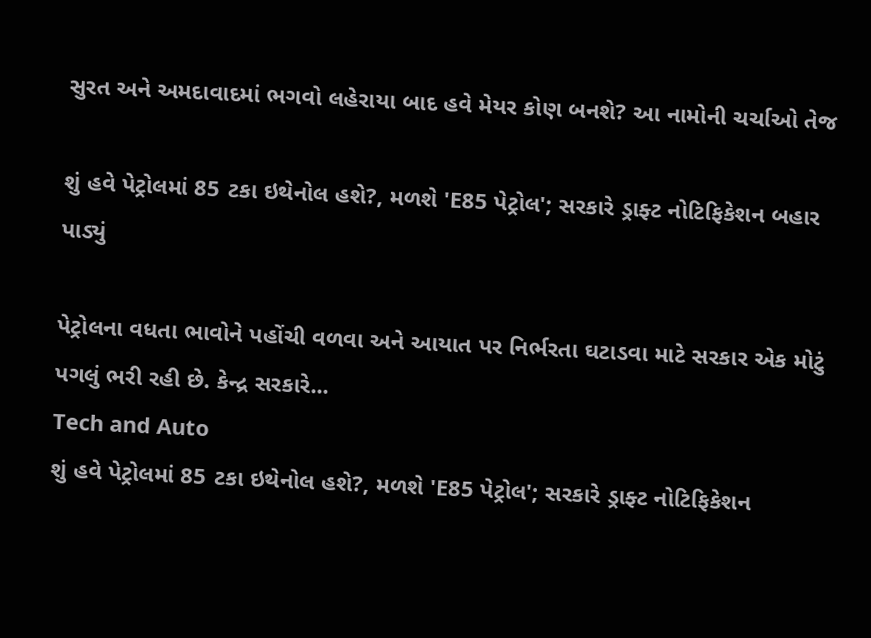સુરત અને અમદાવાદમાં ભગવો લહેરાયા બાદ હવે મેયર કોણ બનશે? આ નામોની ચર્ચાઓ તેજ

શું હવે પેટ્રોલમાં 85 ટકા ઇથેનોલ હશે?, મળશે 'E85 પેટ્રોલ'; સરકારે ડ્રાફ્ટ નોટિફિકેશન બહાર પાડ્યું

પેટ્રોલના વધતા ભાવોને પહોંચી વળવા અને આયાત પર નિર્ભરતા ઘટાડવા માટે સરકાર એક મોટું પગલું ભરી રહી છે. કેન્દ્ર સરકારે...
Tech and Auto
શું હવે પેટ્રોલમાં 85 ટકા ઇથેનોલ હશે?, મળશે 'E85 પેટ્રોલ'; સરકારે ડ્રાફ્ટ નોટિફિકેશન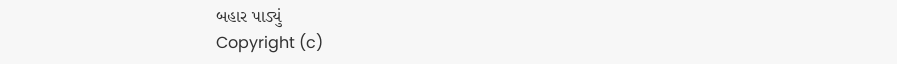બહાર પાડ્યું
Copyright (c)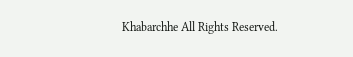Khabarchhe All Rights Reserved.